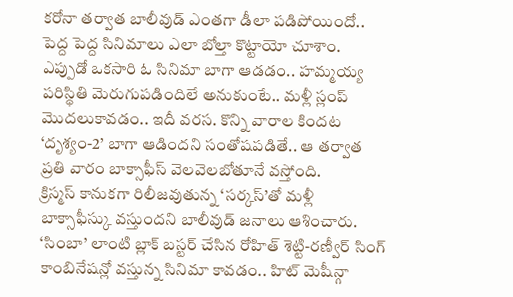కరోనా తర్వాత బాలీవుడ్ ఎంతగా డీలా పడిపోయిందో.. పెద్ద పెద్ద సినిమాలు ఎలా బోల్తా కొట్టాయో చూశాం. ఎప్పుడో ఒకసారి ఓ సినిమా బాగా ఆడడం.. హమ్మయ్య పరిస్థితి మెరుగుపడిందిలే అనుకుంటే.. మళ్లీ స్లంప్ మొదలుకావడం.. ఇదీ వరస. కొన్ని వారాల కిందట ‘దృశ్యం-2’ బాగా ఆడిందని సంతోషపడితే.. ఆ తర్వాత ప్రతి వారం బాక్సాఫీస్ వెలవెలబోతూనే వస్తోంది.
క్రిస్మస్ కానుకగా రిలీజవుతున్న ‘సర్కస్’తో మళ్లీ బాక్సాఫీస్కు వస్తుందని బాలీవుడ్ జనాలు ఆశించారు. ‘సింబా’ లాంటి బ్లాక్ బస్టర్ చేసిన రోహిత్ శెట్టి-రణ్వీర్ సింగ్ కాంబినేషన్లో వస్తున్న సినిమా కావడం.. హిట్ మెషీన్గా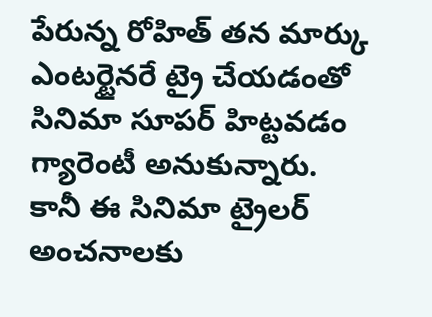పేరున్న రోహిత్ తన మార్కు ఎంటర్టైనరే ట్రై చేయడంతో సినిమా సూపర్ హిట్టవడం గ్యారెంటీ అనుకున్నారు. కానీ ఈ సినిమా ట్రైలర్ అంచనాలకు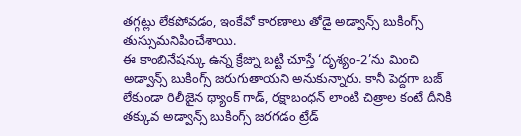తగ్గట్లు లేకపోవడం, ఇంకేవో కారణాలు తోడై అడ్వాన్స్ బుకింగ్స్ తుస్సుమనిపించేశాయి.
ఈ కాంబినేషన్కు ఉన్న క్రేజ్ను బట్టి చూస్తే ‘దృశ్యం-2’ను మించి అడ్వాన్స్ బుకింగ్స్ జరుగుతాయని అనుకున్నారు. కానీ పెద్దగా బజ్ లేకుండా రిలీజైన థ్యాంక్ గాడ్, రక్షాబంధన్ లాంటి చిత్రాల కంటే దీనికి తక్కువ అడ్వాన్స్ బుకింగ్స్ జరగడం ట్రేడ్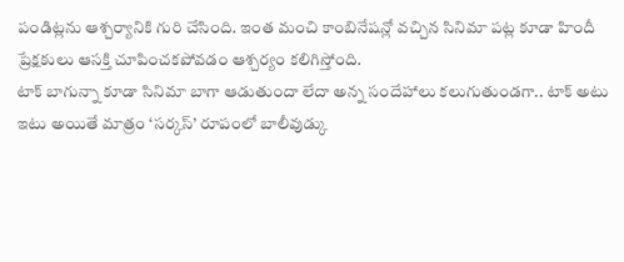పండిట్లను ఆశ్చర్యానికి గురి చేసింది. ఇంత మంచి కాంబినేషన్లో వచ్చిన సినిమా పట్ల కూడా హిందీ ప్రేక్షకులు ఆసక్తి చూపించకపోవడం ఆశ్చర్యం కలిగిస్తోంది.
టాక్ బాగున్నా కూడా సినిమా బాగా ఆడుతుందా లేదా అన్న సందేహాలు కలుగుతుండగా.. టాక్ అటు ఇటు అయితే మాత్రం ‘సర్కస్’ రూపంలో బాలీవుడ్కు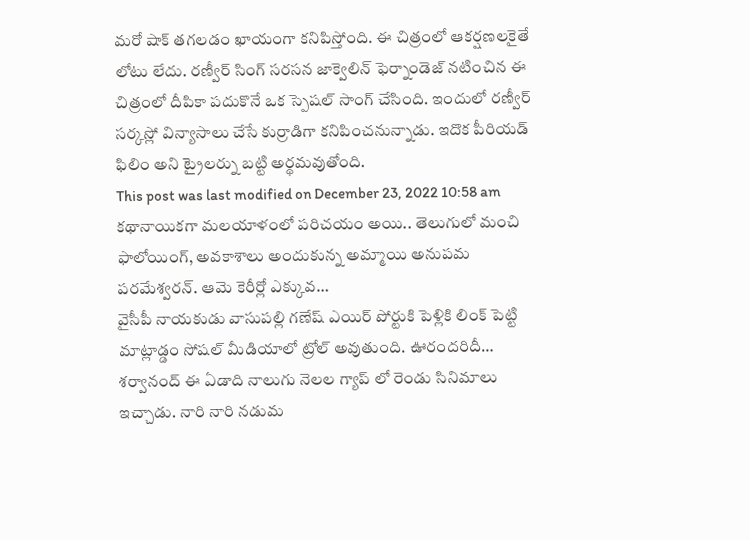మరో షాక్ తగలడం ఖాయంగా కనిపిస్తోంది. ఈ చిత్రంలో ఆకర్షణలకైతే లోటు లేదు. రణ్వీర్ సింగ్ సరసన జాక్వెలిన్ ఫెర్నాండెజ్ నటించిన ఈ చిత్రంలో దీపికా పదుకొనే ఒక స్పెషల్ సాంగ్ చేసింది. ఇందులో రణ్వీర్ సర్కస్లో విన్యాసాలు చేసే కుర్రాడిగా కనిపించనున్నాడు. ఇదొక పీరియడ్ ఫిలిం అని ట్రైలర్ను బట్టి అర్థమవుతోంది.
This post was last modified on December 23, 2022 10:58 am
కథానాయికగా మలయాళంలో పరిచయం అయి.. తెలుగులో మంచి ఫాలోయింగ్, అవకాశాలు అందుకున్న అమ్మాయి అనుపమ పరమేశ్వరన్. ఆమె కెరీర్లో ఎక్కువ…
వైసీపీ నాయకుడు వాసుపల్లి గణేష్ ఎయిర్ పోర్టుకి పెళ్లికి లింక్ పెట్టి మాట్లాడ్డం సోషల్ మీడియాలో ట్రోల్ అవుతుంది. ఊరందరిదీ…
శర్వానంద్ ఈ ఏడాది నాలుగు నెలల గ్యాప్ లో రెండు సినిమాలు ఇచ్చాడు. నారి నారి నడుమ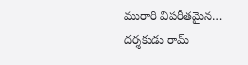మురారి విపరీతమైన…
దర్శకుడు రామ్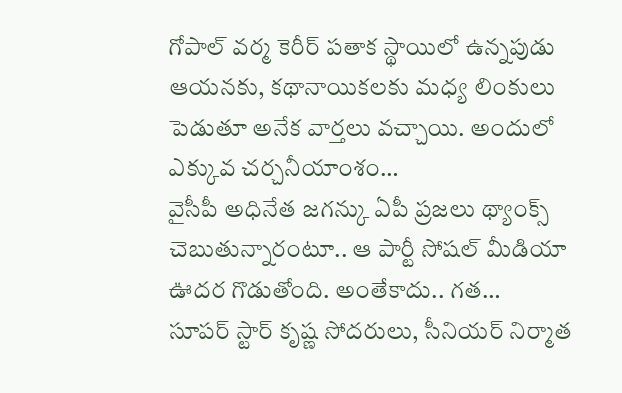గోపాల్ వర్మ కెరీర్ పతాక స్థాయిలో ఉన్నపుడు ఆయనకు, కథానాయికలకు మధ్య లింకులు పెడుతూ అనేక వార్తలు వచ్చాయి. అందులో ఎక్కువ చర్చనీయాంశం…
వైసీపీ అధినేత జగన్కు ఏపీ ప్రజలు థ్యాంక్స్ చెబుతున్నారంటూ.. ఆ పార్టీ సోషల్ మీడియా ఊదర గొడుతోంది. అంతేకాదు.. గత…
సూపర్ స్టార్ కృష్ణ సోదరులు, సీనియర్ నిర్మాత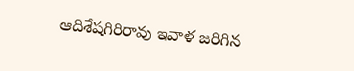ఆదిశేషగిరిరావు ఇవాళ జరిగిన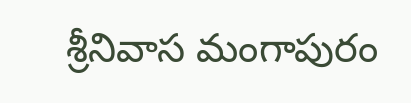శ్రీనివాస మంగాపురం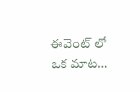ఈవెంట్ లో ఒక మాట…